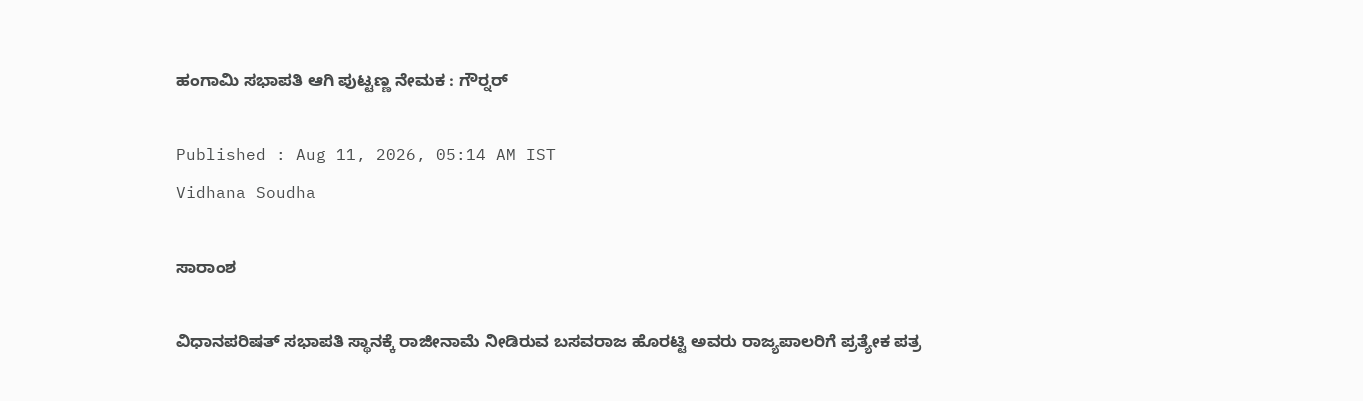ಹಂಗಾಮಿ ಸಭಾಪತಿ ಆಗಿ ಪುಟ್ಟಣ್ಣ ನೇಮಕ : ಗೌರ್‍ನರ್‌

Published : Aug 11, 2026, 05:14 AM IST
Vidhana Soudha

ಸಾರಾಂಶ

ವಿಧಾನಪರಿಷತ್‌ ಸಭಾಪತಿ ಸ್ಥಾನಕ್ಕೆ ರಾಜೀನಾಮೆ ನೀಡಿರುವ ಬಸವರಾಜ ಹೊರಟ್ಟಿ ಅವರು ರಾಜ್ಯಪಾಲರಿಗೆ ಪ್ರತ್ಯೇಕ ಪತ್ರ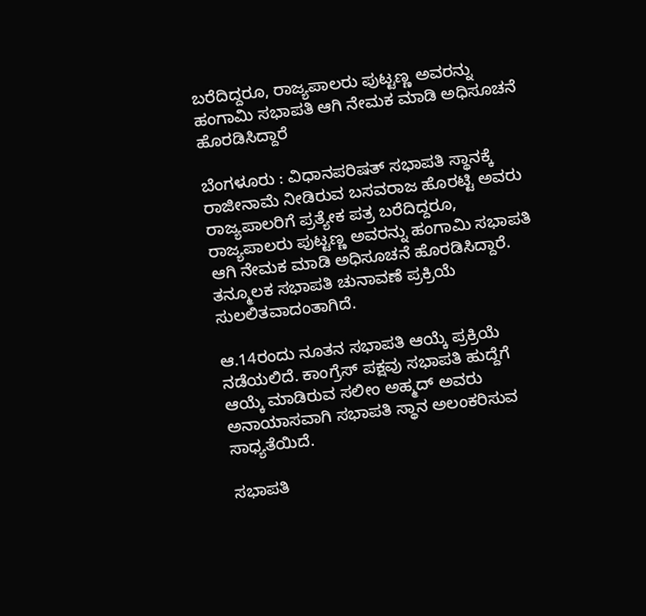ಬರೆದಿದ್ದರೂ, ರಾಜ್ಯಪಾಲರು ಪುಟ್ಟಣ್ಣ ಅವರನ್ನು ಹಂಗಾಮಿ ಸಭಾಪತಿ ಆಗಿ ನೇಮಕ ಮಾಡಿ ಅಧಿಸೂಚನೆ ಹೊರಡಿಸಿದ್ದಾರೆ

ಬೆಂಗಳೂರು : ವಿಧಾನಪರಿಷತ್‌ ಸಭಾಪತಿ ಸ್ಥಾನಕ್ಕೆ ರಾಜೀನಾಮೆ ನೀಡಿರುವ ಬಸವರಾಜ ಹೊರಟ್ಟಿ ಅವರು ರಾಜ್ಯಪಾಲರಿಗೆ ಪ್ರತ್ಯೇಕ ಪತ್ರ ಬರೆದಿದ್ದರೂ, ರಾಜ್ಯಪಾಲರು ಪುಟ್ಟಣ್ಣ ಅವರನ್ನು ಹಂಗಾಮಿ ಸಭಾಪತಿ ಆಗಿ ನೇಮಕ ಮಾಡಿ ಅಧಿಸೂಚನೆ ಹೊರಡಿಸಿದ್ದಾರೆ. ತನ್ಮೂಲಕ ಸಭಾಪತಿ ಚುನಾವಣೆ ಪ್ರಕ್ರಿಯೆ ಸುಲಲಿತವಾದಂತಾಗಿದೆ.

ಆ.14ರಂದು ನೂತನ ಸಭಾಪತಿ ಆಯ್ಕೆ ಪ್ರಕ್ರಿಯೆ ನಡೆಯಲಿದೆ. ಕಾಂಗ್ರೆಸ್‌ ಪಕ್ಷವು ಸಭಾಪತಿ ಹುದ್ದೆಗೆ ಆಯ್ಕೆ ಮಾಡಿರುವ ಸಲೀಂ ಅಹ್ಮದ್‌ ಅವರು ಅನಾಯಾಸವಾಗಿ ಸಭಾಪತಿ ಸ್ಥಾನ ಅಲಂಕರಿಸುವ ಸಾಧ್ಯತೆಯಿದೆ.

ಸಭಾಪತಿ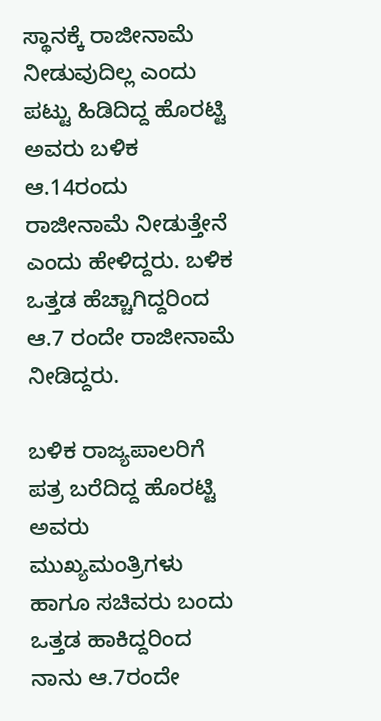ಸ್ಥಾನಕ್ಕೆ ರಾಜೀನಾಮೆ ನೀಡುವುದಿಲ್ಲ ಎಂದು ಪಟ್ಟು ಹಿಡಿದಿದ್ದ ಹೊರಟ್ಟಿ ಅವರು ಬಳಿಕ ಆ.14ರಂದು ರಾಜೀನಾಮೆ ನೀಡುತ್ತೇನೆ ಎಂದು ಹೇಳಿದ್ದರು. ಬಳಿಕ ಒತ್ತಡ ಹೆಚ್ಚಾಗಿದ್ದರಿಂದ ಆ.7 ರಂದೇ ರಾಜೀನಾಮೆ ನೀಡಿದ್ದರು.

ಬಳಿಕ ರಾಜ್ಯಪಾಲರಿಗೆ ಪತ್ರ ಬರೆದಿದ್ದ ಹೊರಟ್ಟಿ ಅವರು ಮುಖ್ಯಮಂತ್ರಿಗಳು ಹಾಗೂ ಸಚಿವರು ಬಂದು ಒತ್ತಡ ಹಾಕಿದ್ದರಿಂದ ನಾನು ಆ.7ರಂದೇ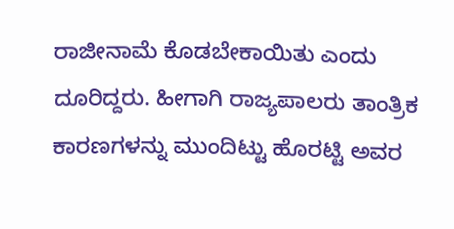ರಾಜೀನಾಮೆ ಕೊಡಬೇಕಾಯಿತು ಎಂದು ದೂರಿದ್ದರು. ಹೀಗಾಗಿ ರಾಜ್ಯಪಾಲರು ತಾಂತ್ರಿಕ ಕಾರಣಗಳನ್ನು ಮುಂದಿಟ್ಟು ಹೊರಟ್ಟಿ ಅವರ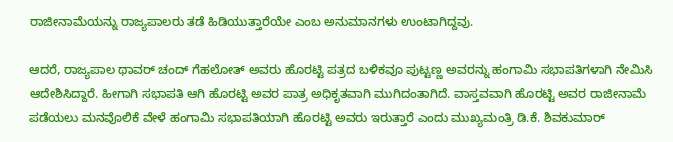ರಾಜೀನಾಮೆಯನ್ನು ರಾಜ್ಯಪಾಲರು ತಡೆ ಹಿಡಿಯುತ್ತಾರೆಯೇ ಎಂಬ ಅನುಮಾನಗಳು ಉಂಟಾಗಿದ್ದವು.

ಆದರೆ, ರಾಜ್ಯಪಾಲ ಥಾವರ್‌ ಚಂದ್ ಗೆಹಲೋತ್ ಅವರು ಹೊರಟ್ಟಿ ಪತ್ರದ ಬಳಿಕವೂ ಪುಟ್ಟಣ್ಣ ಅವರನ್ನು ಹಂಗಾಮಿ ಸಭಾಪತಿಗಳಾಗಿ ನೇಮಿಸಿ ಆದೇಶಿಸಿದ್ದಾರೆ. ಹೀಗಾಗಿ ಸಭಾಪತಿ ಆಗಿ ಹೊರಟ್ಟಿ ಅವರ ಪಾತ್ರ ಅಧಿಕೃತವಾಗಿ ಮುಗಿದಂತಾಗಿದೆ. ವಾಸ್ತವವಾಗಿ ಹೊರಟ್ಟಿ ಅವರ ರಾಜೀನಾಮೆ ಪಡೆಯಲು ಮನವೊಲಿಕೆ ವೇಳೆ ಹಂಗಾಮಿ ಸಭಾಪತಿಯಾಗಿ ಹೊರಟ್ಟಿ ಅವರು ಇರುತ್ತಾರೆ ಎಂದು ಮುಖ್ಯಮಂತ್ರಿ ಡಿ.ಕೆ. ಶಿವಕುಮಾರ್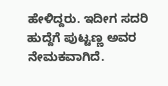ಹೇಳಿದ್ದರು. ಇದೀಗ ಸದರಿ ಹುದ್ದೆಗೆ ಪುಟ್ಟಣ್ಣ ಅವರ ನೇಮಕವಾಗಿದೆ.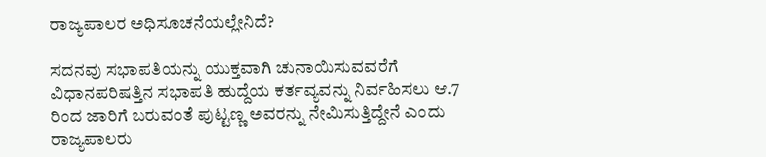ರಾಜ್ಯಪಾಲರ ಅಧಿಸೂಚನೆಯಲ್ಲೇನಿದೆ?

ಸದನವು ಸಭಾಪತಿಯನ್ನು ಯುಕ್ತವಾಗಿ ಚುನಾಯಿಸುವವರೆಗೆ ವಿಧಾನಪರಿಷತ್ತಿನ ಸಭಾಪತಿ ಹುದ್ದೆಯ ಕರ್ತವ್ಯವನ್ನು ನಿರ್ವಹಿಸಲು ಆ.7 ರಿಂದ ಜಾರಿಗೆ ಬರುವಂತೆ ಪುಟ್ಟಣ್ಣ ಅವರನ್ನು ನೇಮಿಸುತ್ತಿದ್ದೇನೆ ಎಂದು ರಾಜ್ಯಪಾಲರು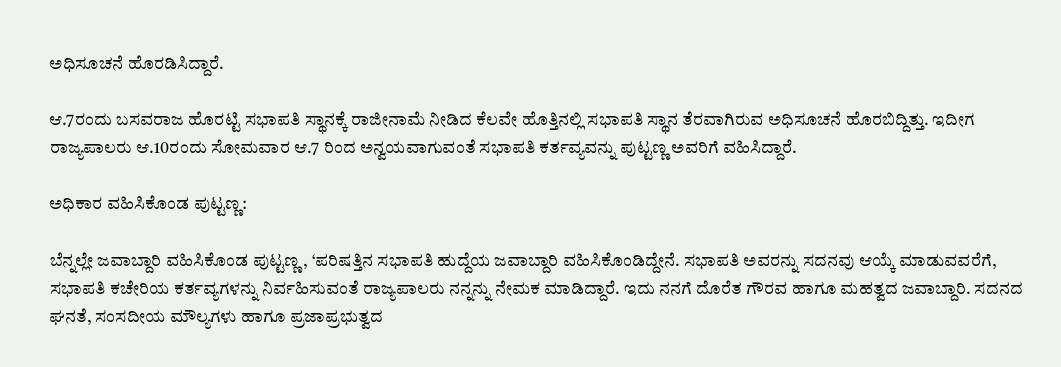ಅಧಿಸೂಚನೆ ಹೊರಡಿಸಿದ್ದಾರೆ.

ಆ.7ರಂದು ಬಸವರಾಜ ಹೊರಟ್ಟಿ ಸಭಾಪತಿ ಸ್ಥಾನಕ್ಕೆ ರಾಜೀನಾಮೆ‌ ನೀಡಿದ ಕೆಲವೇ ಹೊತ್ತಿನಲ್ಲಿ ಸಭಾಪತಿ ಸ್ಥಾ‌ನ ತೆರವಾಗಿರುವ ಅಧಿಸೂಚನೆ ಹೊರಬಿದ್ದಿತ್ತು. ಇದೀಗ ರಾಜ್ಯಪಾಲರು ಆ.10ರಂದು ಸೋಮವಾರ ಆ.7 ರಿಂದ ಅನ್ವಯವಾಗುವಂತೆ ಸಭಾಪತಿ ಕರ್ತವ್ಯವನ್ನು ಪುಟ್ಟಣ್ಣ ಅವರಿಗೆ ವಹಿಸಿದ್ದಾರೆ.

ಅಧಿಕಾರ ವಹಿಸಿಕೊಂಡ ಪುಟ್ಟಣ್ಣ:

ಬೆನ್ನಲ್ಲೇ ಜವಾಬ್ದಾರಿ ವಹಿಸಿಕೊಂಡ ಪುಟ್ಟಣ್ಣ, ‘ಪರಿಷತ್ತಿನ ಸಭಾಪತಿ ಹುದ್ದೆಯ ಜವಾಬ್ದಾರಿ ವಹಿಸಿಕೊಂಡಿದ್ದೇನೆ. ಸಭಾಪತಿ ಅವರನ್ನು ಸದನವು ಆಯ್ಕೆ ಮಾಡುವವರೆಗೆ, ಸಭಾಪತಿ ಕಚೇರಿಯ ಕರ್ತವ್ಯಗಳನ್ನು ನಿರ್ವಹಿಸುವಂತೆ ರಾಜ್ಯಪಾಲರು ನನ್ನನ್ನು ನೇಮಕ ಮಾಡಿದ್ದಾರೆ. ಇದು ನನಗೆ ದೊರೆತ ಗೌರವ ಹಾಗೂ ಮಹತ್ವದ ಜವಾಬ್ದಾರಿ. ಸದನದ ಘನತೆ, ಸಂಸದೀಯ ಮೌಲ್ಯಗಳು ಹಾಗೂ ಪ್ರಜಾಪ್ರಭುತ್ವದ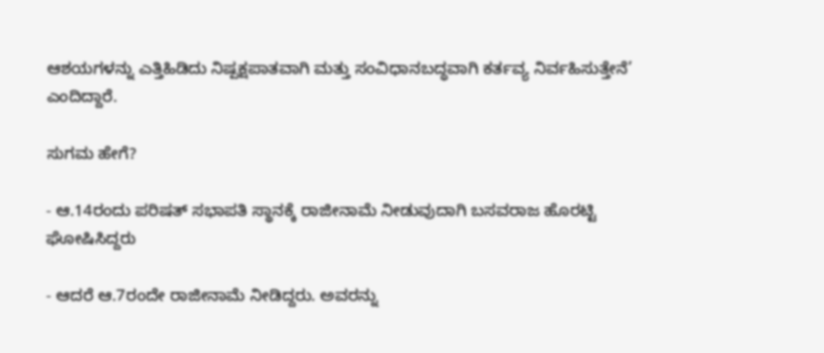ಆಶಯಗಳನ್ನು ಎತ್ತಿಹಿಡಿದು ನಿಷ್ಪಕ್ಷಪಾತವಾಗಿ ಮತ್ತು ಸಂವಿಧಾನಬದ್ಧವಾಗಿ ಕರ್ತವ್ಯ ನಿರ್ವಹಿಸುತ್ತೇನೆ’ ಎಂದಿದ್ದಾರೆ.

ಸುಗಮ ಹೇಗೆ?

- ಆ.14ರಂದು ಪರಿಷತ್‌ ಸಭಾಪತಿ ಸ್ಥಾನಕ್ಕೆ ರಾಜೀನಾಮೆ ನೀಡುವುದಾಗಿ ಬಸವರಾಜ ಹೊರಟ್ಟಿ ಘೋಷಿಸಿದ್ದರು

- ಆದರೆ ಆ.7ರಂದೇ ರಾಜೀನಾಮೆ ನೀಡಿದ್ದರು. ಅವರನ್ನು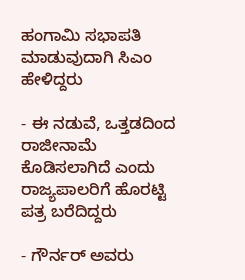ಹಂಗಾಮಿ ಸಭಾಪತಿ ಮಾಡುವುದಾಗಿ ಸಿಎಂ ಹೇಳಿದ್ದರು

- ಈ ನಡುವೆ, ಒತ್ತಡದಿಂದ ರಾಜೀನಾಮೆ ಕೊಡಿಸಲಾಗಿದೆ ಎಂದು ರಾಜ್ಯಪಾಲರಿಗೆ ಹೊರಟ್ಟಿ ಪತ್ರ ಬರೆದಿದ್ದರು

- ಗೌರ್ನರ್‌ ಅವರು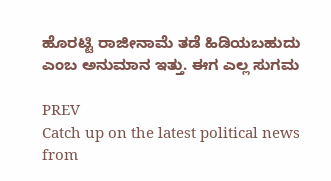ಹೊರಟ್ಟಿ ರಾಜೀನಾಮೆ ತಡೆ ಹಿಡಿಯಬಹುದು ಎಂಬ ಅನುಮಾನ ಇತ್ತು. ಈಗ ಎಲ್ಲ ಸುಗಮ

PREV
Catch up on the latest political news from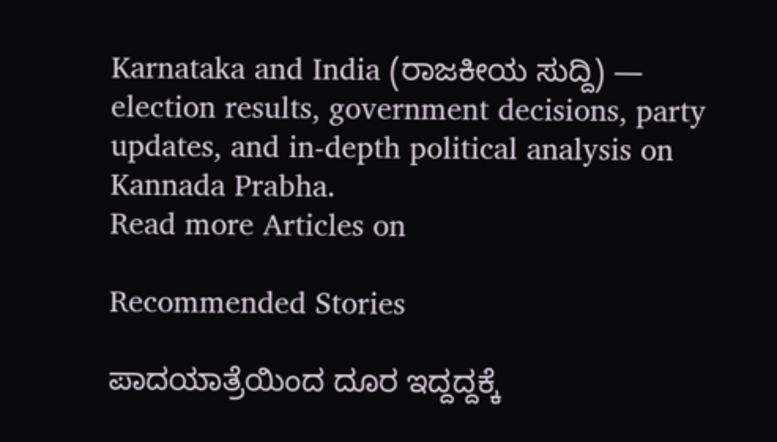Karnataka and India (ರಾಜಕೀಯ ಸುದ್ದಿ) — election results, government decisions, party updates, and in-depth political analysis on Kannada Prabha.
Read more Articles on

Recommended Stories

ಪಾದಯಾತ್ರೆಯಿಂದ ದೂರ ಇದ್ದದ್ದಕ್ಕೆ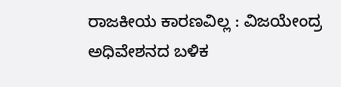ರಾಜಕೀಯ ಕಾರಣವಿಲ್ಲ : ವಿಜಯೇಂದ್ರ
ಅಧಿವೇಶನದ ಬಳಿಕ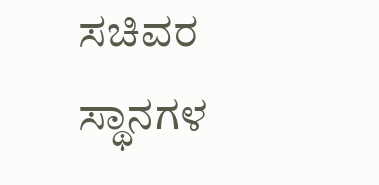ಸಚಿವರ ಸ್ಥಾನಗಳ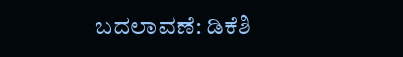ಬದಲಾವಣೆ: ಡಿಕೆಶಿ